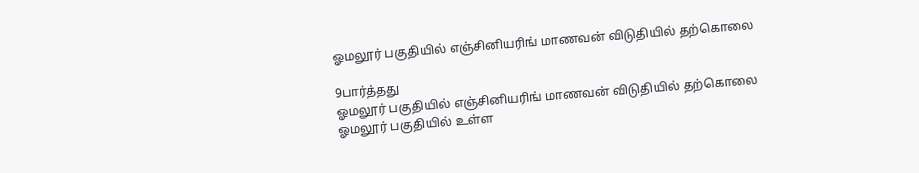ஓமலூர் பகுதியில் எஞ்சினியரிங் மாணவன் விடுதியில் தற்கொலை

9பார்த்தது
ஓமலூர் பகுதியில் எஞ்சினியரிங் மாணவன் விடுதியில் தற்கொலை
ஓமலூர் பகுதியில் உள்ள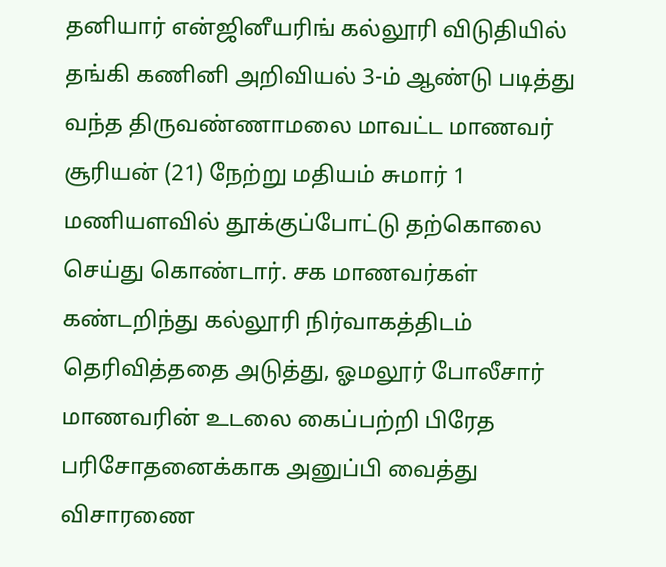தனியார் என்ஜினீயரிங் கல்லூரி விடுதியில் தங்கி கணினி அறிவியல் 3-ம் ஆண்டு படித்து வந்த திருவண்ணாமலை மாவட்ட மாணவர் சூரியன் (21) நேற்று மதியம் சுமார் 1 மணியளவில் தூக்குப்போட்டு தற்கொலை செய்து கொண்டார். சக மாணவர்கள் கண்டறிந்து கல்லூரி நிர்வாகத்திடம் தெரிவித்ததை அடுத்து, ஓமலூர் போலீசார் மாணவரின் உடலை கைப்பற்றி பிரேத பரிசோதனைக்காக அனுப்பி வைத்து விசாரணை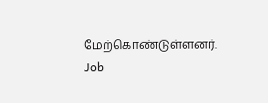மேற்கொண்டுள்ளனர்.
Job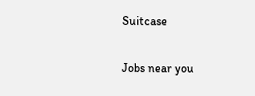Suitcase

Jobs near you